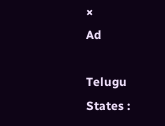×
Ad

Telugu States :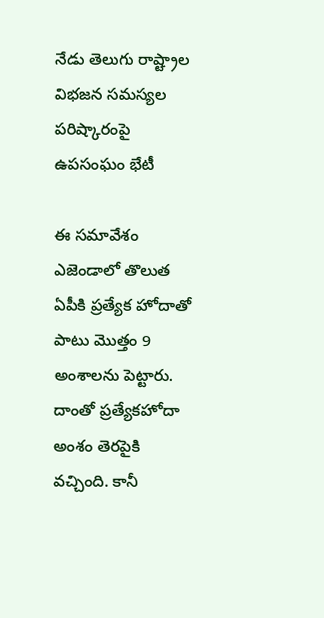నేడు తెలుగు రాష్ట్రాల విభజన సమస్యల పరిష్కారంపై ఉపసంఘం భేటీ

ఈ సమావేశం ఎజెండాలో తొలుత ఏపీకి ప్రత్యేక హోదాతో పాటు మొత్తం 9 అంశాలను పెట్టారు. దాంతో ప్రత్యేకహోదా అంశం తెరపైకి వచ్చింది. కానీ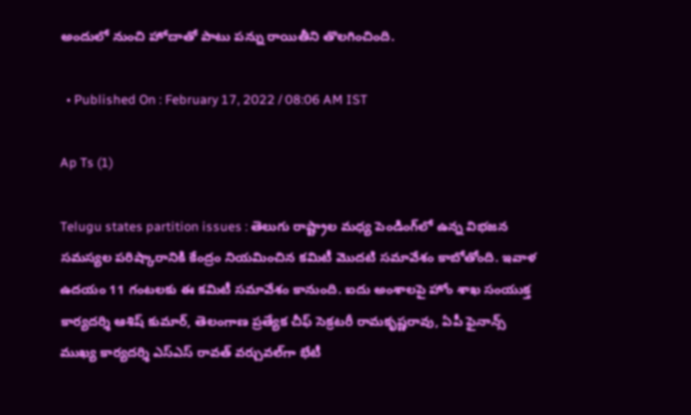అందులో నుంచి హోదాతో పాటు పన్ను రాయితీని తొలగించింది.

  • Published On : February 17, 2022 / 08:06 AM IST

Ap Ts (1)

Telugu states partition issues : తెలుగు రాష్ట్రాల మధ్య పెండింగ్‌లో ఉన్న విభజన సమస్యల పరిష్కారానికి కేంద్రం నియమించిన కమిటీ మొదటి సమావేశం కాబోతోంది. ఇవాళ ఉదయం 11 గంటలకు ఈ కమిటీ సమావేశం కానుంది. ఐదు అంశాలపై హోం శాఖ సంయుక్త కార్యదర్శి ఆశిష్‌ కుమార్‌, తెలంగాణ ప్రత్యేక చీఫ్‌ సెక్రటరీ రామకృష్ణరావు, ఏపీ ఫైనాన్స్‌ ముఖ్య కార్యదర్శి ఎస్‌ఎస్‌ రావత్‌ వర్చువల్‌గా భేటీ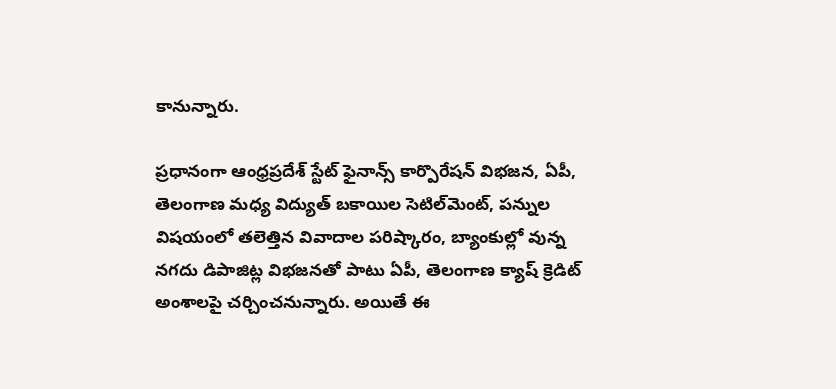కానున్నారు.

ప్రధానంగా ఆంధ్రప్రదేశ్ స్టేట్ ఫైనాన్స్ కార్పొరేషన్ విభజన, ఏపీ, తెలంగాణ మధ్య విద్యుత్ బకాయిల సెటిల్‌మెంట్, పన్నుల విషయంలో తలెత్తిన వివాదాల పరిష్కారం, బ్యాంకుల్లో వున్న నగదు డిపాజిట్ల విభజనతో పాటు ఏపీ, తెలంగాణ క్యాష్ క్రెడిట్ అంశాలపై చర్చించనున్నారు. అయితే ఈ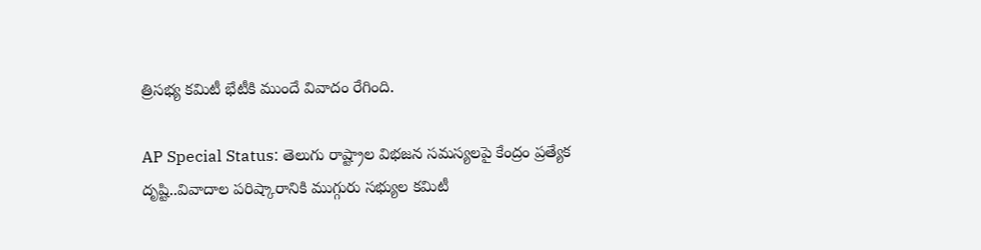త్రిసభ్య కమిటీ భేటీకి ముందే వివాదం రేగింది.

AP Special Status: తెలుగు రాష్ట్రాల విభజన సమస్యలపై కేంద్రం ప్రత్యేక దృష్టి..వివాదాల పరిష్కారానికి ముగ్గురు సభ్యుల కమిటీ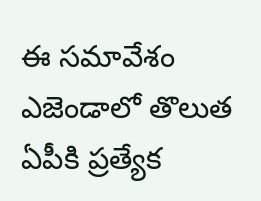ఈ సమావేశం ఎజెండాలో తొలుత ఏపీకి ప్రత్యేక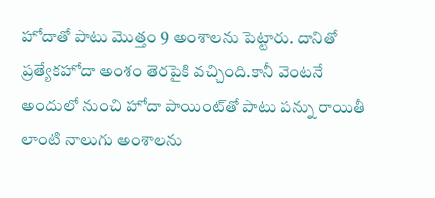హోదాతో పాటు మొత్తం 9 అంశాలను పెట్టారు. దానితో ప్రత్యేకహోదా అంశం తెరపైకి వచ్చింది.కానీ వెంటనే అందులో నుంచి హోదా పాయింట్‌తో పాటు పన్ను రాయితీ లాంటి నాలుగు అంశాలను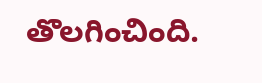తొలగించింది.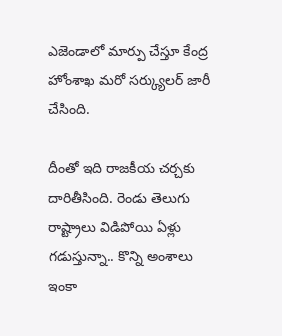ఎజెండాలో మార్పు చేస్తూ కేంద్ర హోంశాఖ మరో సర్క్యులర్ జారీ చేసింది.

దీంతో ఇది రాజకీయ చర్చకు దారితీసింది. రెండు తెలుగు రాష్ట్రాలు విడిపోయి ఏళ్లు గడుస్తున్నా.. కొన్ని అంశాలు ఇంకా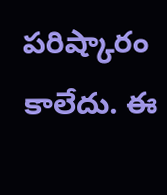పరిష్కారం కాలేదు. ఈ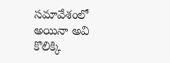సమావేశంలో అయినా అవి కొలిక్కి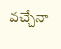వచ్చేనా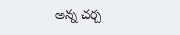అన్న చర్చ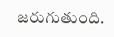జరుగుతుంది.